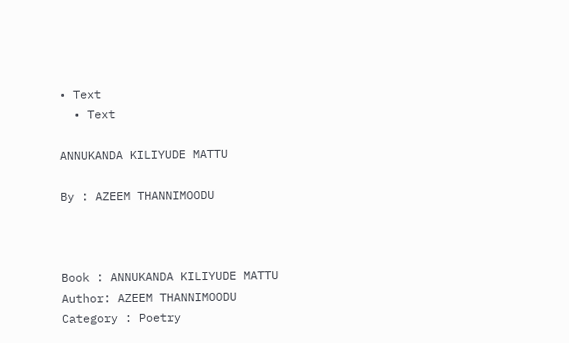• Text
  • Text

ANNUKANDA KILIYUDE MATTU

By : AZEEM THANNIMOODU



Book : ANNUKANDA KILIYUDE MATTU
Author: AZEEM THANNIMOODU
Category : Poetry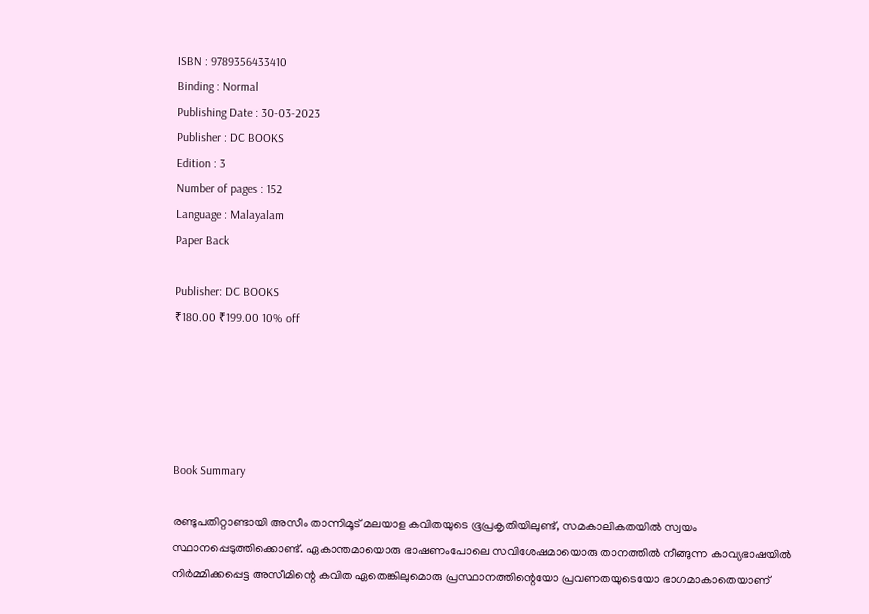ISBN : 9789356433410
Binding : Normal
Publishing Date : 30-03-2023
Publisher : DC BOOKS
Edition : 3
Number of pages : 152
Language : Malayalam
Paper Back

Publisher: DC BOOKS
₹180.00 ₹199.00 10% off





Book Summary

രണ്ടുപതിറ്റാണ്ടായി അസീം താന്നിമൂട് മലയാള കവിതയുടെ ഭൂപ്രകൃതിയിലുണ്ട്, സമകാലികതയില്‍ സ്വയം സ്ഥാനപ്പെടുത്തിക്കൊണ്ട്. ഏകാന്തമായൊരു ഭാഷണംപോലെ സവിശേഷമായൊരു താനത്തില്‍ നീങ്ങുന്ന കാവ്യഭാഷയില്‍ നിര്‍മ്മിക്കപ്പെട്ട അസീമിന്റെ കവിത ഏതെങ്കിലുമൊരു പ്രസ്ഥാനത്തിന്റെയോ പ്രവണതയുടെയോ ഭാഗമാകാതെയാണ്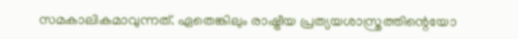സമകാലികമാവുന്നത്. ഏതെങ്കിലും രാഷ്ട്രീയ പ്രത്യയശാസ്ത്രത്തിന്റെയോ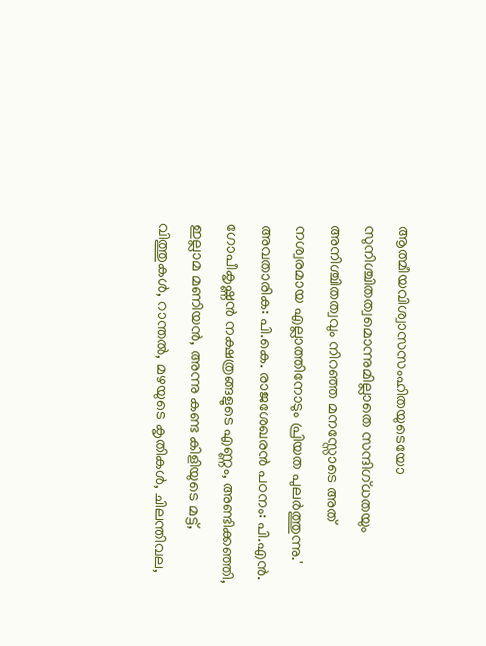ആത്മീയവിശ്വാസസംഹിതയുടെയോ സുനിശ്ചിതത്വമൊന്നുമില്ലാതെ സന്ദിഗ്ധതയും അനിശ്ചിതത്വവും നിറഞ്ഞ മനസ്സോടെ അത് നശ്വരമായ എല്ലാത്തിനോടും പ്രിയത പുലര്‍ത്തുന്നു.' അവതാരിക: പി.കെ. രാജശേഖരന്‍ പഠനം: പി.എന്‍. ഗോപീകൃഷ്ണന്‍ നക്ഷത്രങ്ങളുടെ എണ്ണം, അണ്ടിക്കഞ്ഞി, ഇല്ലാമ മണിയന്‍, അന്നു കണ്ട കിളിയുടെ മട്ട്, വിത്തുകള്‍, റാന്തല്‍, മഴയുടെ കൃതികള്‍, ചിലന്തിവല,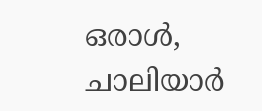ഒരാള്‍, ചാലിയാര്‍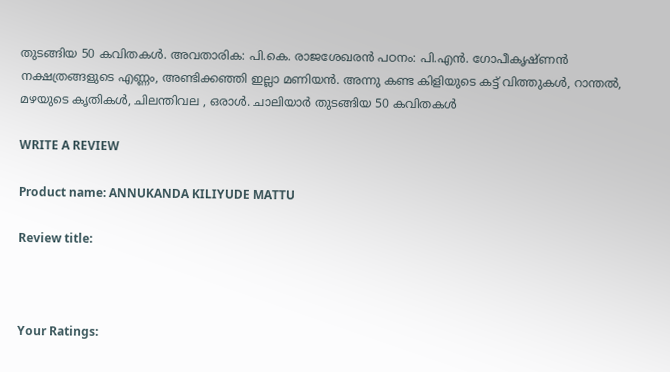തുടങ്ങിയ 50 കവിതകള്‍. അവതാരിക: പി.കെ. രാജശേഖരൻ പഠനം: പി.എൻ. ഗോപീകൃഷ്ണൻ നക്ഷത്രങ്ങളുടെ എണ്ണം, അണ്ടിക്കഞ്ഞി ഇല്ലാ മണിയൻ. അന്നു കണ്ട കിളിയുടെ കട്ട് വിത്തുകൾ, റാന്തൽ, മഴയുടെ കൃതികൾ, ചിലന്തിവല , ഒരാൾ. ചാലിയാർ തുടങ്ങിയ 50 കവിതകൾ

WRITE A REVIEW

Product name: ANNUKANDA KILIYUDE MATTU

Review title:



Your Ratings: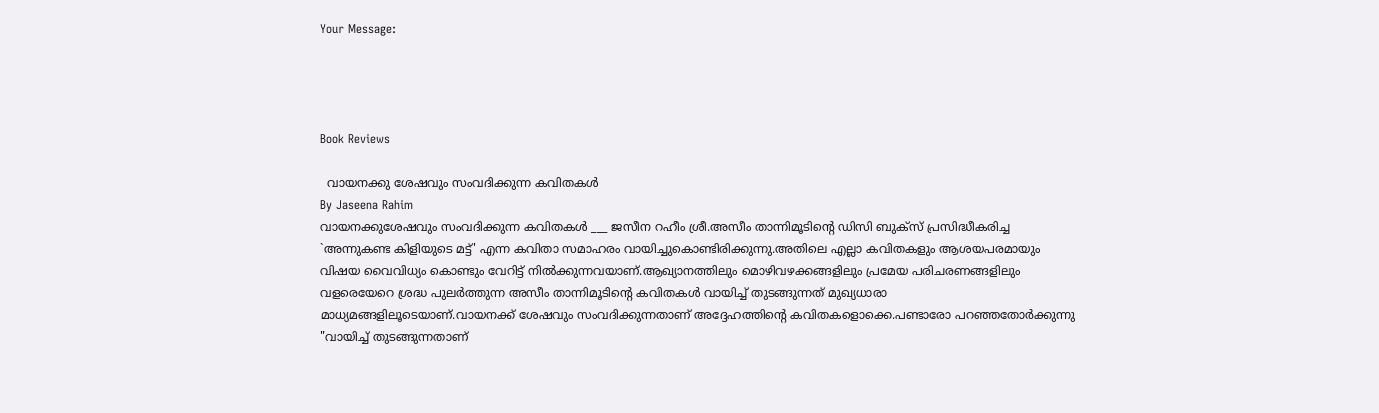Your Message:




Book Reviews

  വായനക്കു ശേഷവും സംവദിക്കുന്ന കവിതകൾ
By Jaseena Rahim
വായനക്കുശേഷവും സംവദിക്കുന്ന കവിതകള്‍ ___ ജസീന റഹീം ശ്രീ.അസീം താന്നിമൂടിൻ്റെ ഡിസി ബുക്സ് പ്രസിദ്ധീകരിച്ച `അന്നുകണ്ട കിളിയുടെ മട്ട്' എന്ന കവിതാ സമാഹരം വായിച്ചുകൊണ്ടിരിക്കുന്നു.അതിലെ എല്ലാ കവിതകളും ആശയപരമായും വിഷയ വൈവിധ്യം കൊണ്ടും വേറിട്ട് നിൽക്കുന്നവയാണ്.ആഖ്യാനത്തിലും മൊഴിവഴക്കങ്ങളിലും പ്രമേയ പരിചരണങ്ങളിലും വളരെയേറെ ശ്രദ്ധ പുലർത്തുന്ന അസീം താന്നിമൂടിന്റെ കവിതകൾ വായിച്ച് തുടങ്ങുന്നത് മുഖ്യധാരാ മാധ്യമങ്ങളിലൂടെയാണ്.വായനക്ക് ശേഷവും സംവദിക്കുന്നതാണ് അദ്ദേഹത്തിന്റെ കവിതകളൊക്കെ.പണ്ടാരോ പറഞ്ഞതോർക്കുന്നു "വായിച്ച് തുടങ്ങുന്നതാണ്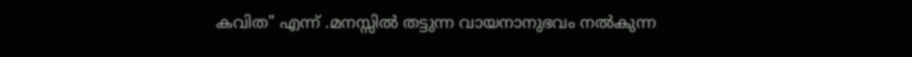കവിത" എന്ന് .മനസ്സിൽ തട്ടുന്ന വായനാനുഭവം നൽകുന്ന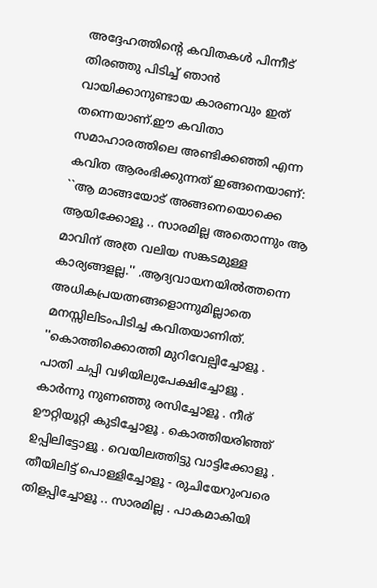അദ്ദേഹത്തിന്റെ കവിതകൾ പിന്നീട് തിരഞ്ഞു പിടിച്ച് ഞാൻ വായിക്കാനുണ്ടായ കാരണവും ഇത് തന്നെയാണ്.ഈ കവിതാ സമാഹാരത്തിലെ അണ്ടിക്കഞ്ഞി എന്ന കവിത ആരംഭിക്കുന്നത് ഇങ്ങനെയാണ്: ``ആ മാങ്ങയോട് അങ്ങനെയൊക്കെ ആയിക്കോളൂ .. സാരമില്ല അതൊന്നും ആ മാവിന് അത്ര വലിയ സങ്കടമുള്ള കാര്യങ്ങളല്ല.'' .ആദ്യവായനയിൽത്തന്നെ അധികപ്രയത്നങ്ങളൊന്നുമില്ലാതെ മനസ്സിലിടംപിടിച്ച കവിതയാണിത്. ''കൊത്തിക്കൊത്തി മുറിവേല്പിച്ചോളൂ . പാതി ചപ്പി വഴിയിലുപേക്ഷിച്ചോളൂ . കാർന്നു നുണഞ്ഞു രസിച്ചോളൂ . നീര് ഊറ്റിയൂറ്റി കുടിച്ചോളൂ . കൊത്തിയരിഞ്ഞ് ഉപ്പിലിട്ടോളൂ . വെയിലത്തിട്ടു വാട്ടിക്കോളൂ . തീയിലിട്ട് പൊള്ളിച്ചോളൂ - രുചിയേറുംവരെ തിളപ്പിച്ചോളൂ .. സാരമില്ല . പാകമാകിയി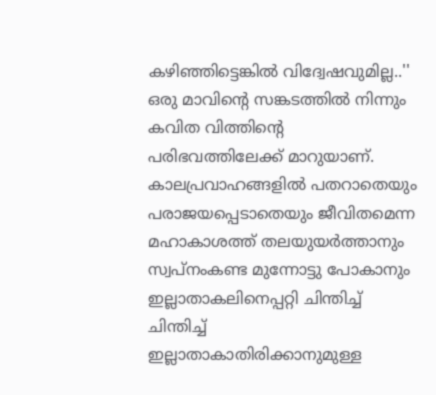കഴിഞ്ഞിട്ടെങ്കിൽ വിദ്വേഷവുമില്ല..'' ഒരു മാവിന്റെ സങ്കടത്തിൽ നിന്നും കവിത വിത്തിന്റെ പരിഭവത്തിലേക്ക് മാറുയാണ്. കാലപ്രവാഹങ്ങളിൽ പതറാതെയും പരാജയപ്പെടാതെയും ജീവിതമെന്ന മഹാകാശത്ത് തലയുയർത്താനും സ്വപ്നംകണ്ട മുന്നോട്ടു പോകാനും ഇല്ലാതാകലിനെപ്പറ്റി ചിന്തിച്ച് ചിന്തിച്ച് ഇല്ലാതാകാതിരിക്കാനുമുള്ള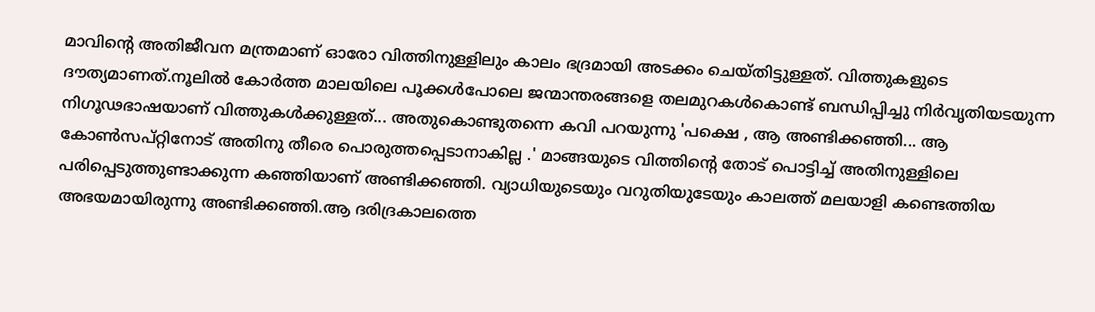മാവിന്റെ അതിജീവന മന്ത്രമാണ് ഓരോ വിത്തിനുള്ളിലും കാലം ഭദ്രമായി അടക്കം ചെയ്തിട്ടുള്ളത്. വിത്തുകളുടെ ദൗത്യമാണത്.നൂലിൽ കോർത്ത മാലയിലെ പൂക്കൾപോലെ ജന്മാന്തരങ്ങളെ തലമുറകൾകൊണ്ട് ബന്ധിപ്പിച്ചു നിർവൃതിയടയുന്ന നിഗൂഢഭാഷയാണ് വിത്തുകൾക്കുള്ളത്... അതുകൊണ്ടുതന്നെ കവി പറയുന്നു 'പക്ഷെ , ആ അണ്ടിക്കഞ്ഞി... ആ കോൺസപ്റ്റിനോട് അതിനു തീരെ പൊരുത്തപ്പെടാനാകില്ല .' മാങ്ങയുടെ വിത്തിന്റെ തോട് പൊട്ടിച്ച് അതിനുള്ളിലെ പരിപ്പെടുത്തുണ്ടാക്കുന്ന കഞ്ഞിയാണ് അണ്ടിക്കഞ്ഞി. വ്യാധിയുടെയും വറുതിയുടേയും കാലത്ത് മലയാളി കണ്ടെത്തിയ അഭയമായിരുന്നു അണ്ടിക്കഞ്ഞി.ആ ദരിദ്രകാലത്തെ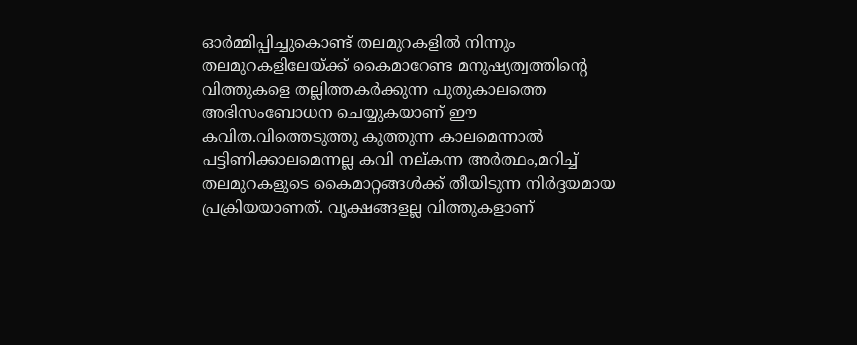ഓർമ്മിപ്പിച്ചുകൊണ്ട് തലമുറകളിൽ നിന്നും തലമുറകളിലേയ്ക്ക് കൈമാറേണ്ട മനുഷ്യത്വത്തിന്റെ വിത്തുകളെ തല്ലിത്തകർക്കുന്ന പുതുകാലത്തെ അഭിസംബോധന ചെയ്യുകയാണ് ഈ കവിത.വിത്തെടുത്തു കുത്തുന്ന കാലമെന്നാൽ പട്ടിണിക്കാലമെന്നല്ല കവി നല്കന്ന അർത്ഥം,മറിച്ച് തലമുറകളുടെ കൈമാറ്റങ്ങൾക്ക് തീയിടുന്ന നിർദ്ദയമായ പ്രക്രിയയാണത്. വൃക്ഷങ്ങളല്ല വിത്തുകളാണ്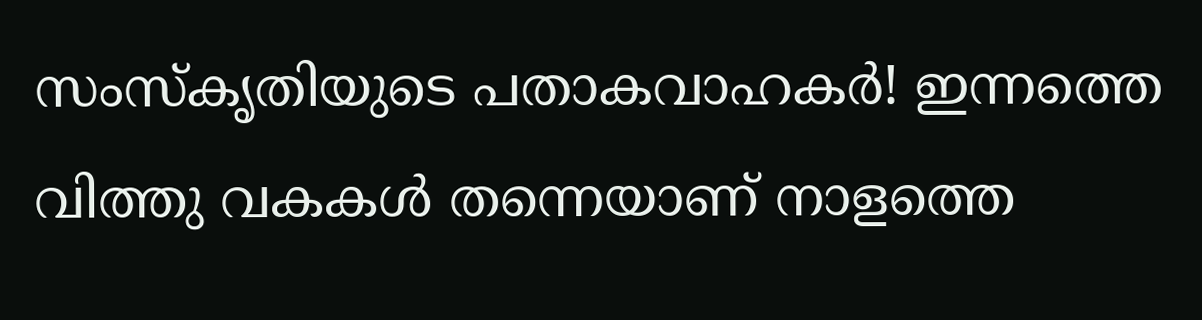സംസ്കൃതിയുടെ പതാകവാഹകർ! ഇന്നത്തെ വിത്തു വകകൾ തന്നെയാണ് നാളത്തെ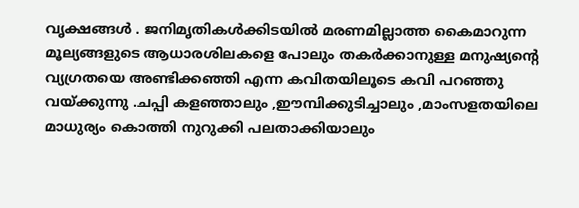വൃക്ഷങ്ങൾ . ജനിമൃതികൾക്കിടയിൽ മരണമില്ലാത്ത കൈമാറുന്ന മൂല്യങ്ങളുടെ ആധാരശിലകളെ പോലും തകർക്കാനുള്ള മനുഷ്യൻ്റെ വ്യഗ്രതയെ അണ്ടിക്കഞ്ഞി എന്ന കവിതയിലൂടെ കവി പറഞ്ഞു വയ്ക്കുന്നു .ചപ്പി കളഞ്ഞാലും ,ഈമ്പിക്കുടിച്ചാലും ,മാംസളതയിലെ മാധുര്യം കൊത്തി നുറുക്കി പലതാക്കിയാലും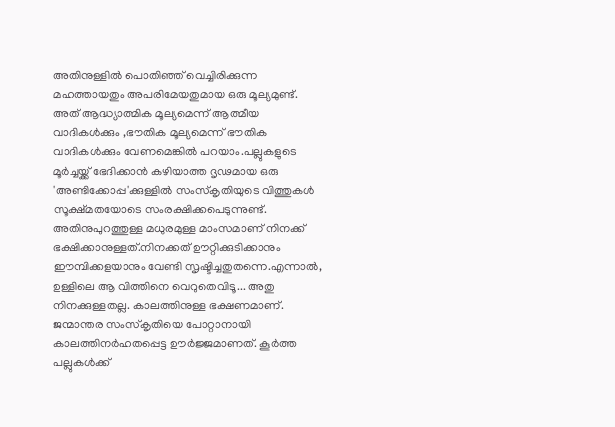അതിനുള്ളിൽ പൊതിഞ്ഞ് വെച്ചിരിക്കുന്ന മഹത്തായതും അപരിമേയതുമായ ഒരു മൂല്യമുണ്ട്. അത് ആദ്ധ്യാത്മിക മൂല്യമെന്ന് ആത്മീയ വാദികൾക്കും ,ഭൗതിക മൂല്യമെന്ന് ഭൗതിക വാദികൾക്കും വേണമെങ്കിൽ പറയാം.പല്ലുകളുടെ മൂർച്ചയ്ക്ക് ഭേദിക്കാൻ കഴിയാത്ത ദൃഢമായ ഒരു 'അണ്ടിക്കോപ്പ'ക്കുള്ളിൽ സംസ്കൃതിയുടെ വിത്തുകൾ സൂക്ഷ്മതയോടെ സംരക്ഷിക്കപെടുന്നുണ്ട്. അതിനുപുറത്തുള്ള മധുരമുള്ള മാംസമാണ് നിനക്ക് ഭക്ഷിക്കാനുള്ളത്.നിനക്കത് ഊറ്റിക്കുടിക്കാനും ഈമ്പിക്കളയാനും വേണ്ടി സൃഷ്ടിച്ചതുതന്നെ.എന്നാല്‍, ഉള്ളിലെ ആ വിത്തിനെ വെറുതെവിടൂ... അതു നിനക്കുള്ളതല്ല. കാലത്തിനുള്ള ഭക്ഷണമാണ്. ജന്മാന്തര സംസ്കൃതിയെ പോറ്റാനായി കാലത്തിനർഹതപ്പെട്ട ഊർജ്ജമാണത്. കൂർത്ത പല്ലുകൾക്ക്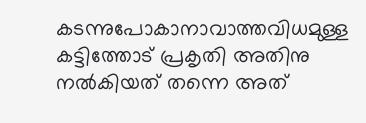കടന്നുപോകാനാവാത്തവിധമുള്ള കട്ടിത്തോട് പ്രകൃതി അതിനു നൽകിയത് തന്നെ അത്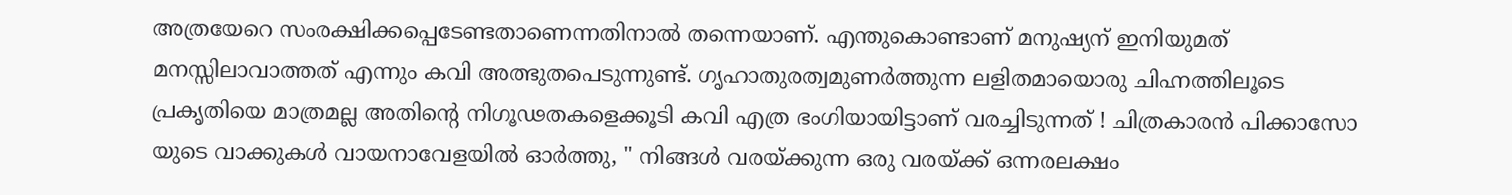അത്രയേറെ സംരക്ഷിക്കപ്പെടേണ്ടതാണെന്നതിനാല്‍ തന്നെയാണ്. എന്തുകൊണ്ടാണ് മനുഷ്യന് ഇനിയുമത് മനസ്സിലാവാത്തത് എന്നും കവി അത്ഭുതപെടുന്നുണ്ട്. ഗൃഹാതുരത്വമുണർത്തുന്ന ലളിതമായൊരു ചിഹ്നത്തിലൂടെ പ്രകൃതിയെ മാത്രമല്ല അതിന്റെ നിഗൂഢതകളെക്കൂടി കവി എത്ര ഭംഗിയായിട്ടാണ് വരച്ചിടുന്നത് ! ചിത്രകാരന്‍ പിക്കാസോ യുടെ വാക്കുകൾ വായനാവേളയില്‍ ഓര്‍ത്തു, " നിങ്ങൾ വരയ്ക്കുന്ന ഒരു വരയ്ക്ക് ഒന്നരലക്ഷം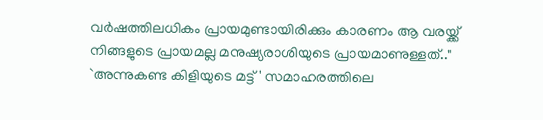വർഷത്തിലധികം പ്രായമുണ്ടായിരിക്കും കാരണം ആ വരയ്ക്ക് നിങ്ങളുടെ പ്രായമല്ല മനുഷ്യരാശിയുടെ പ്രായമാണുള്ളത്.." `അന്നുകണ്ട കിളിയുടെ മട്ട്' സമാഹരത്തിലെ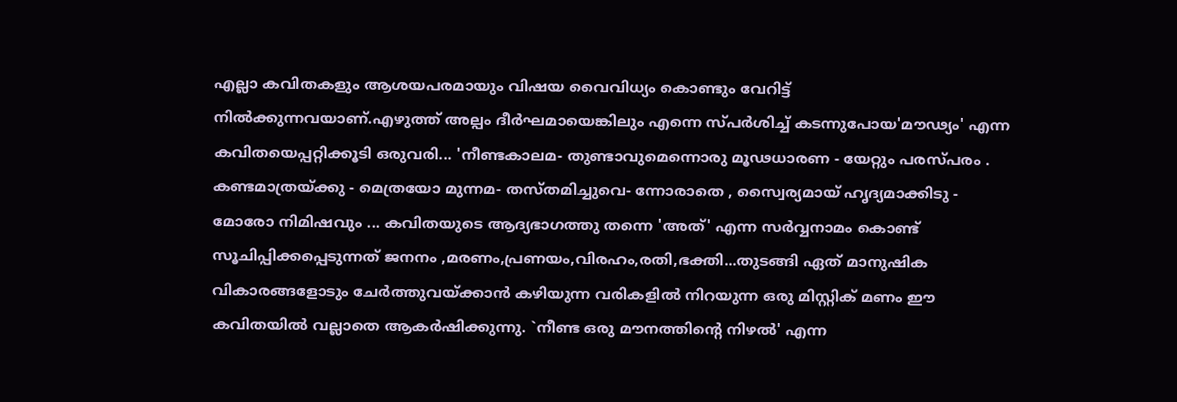എല്ലാ കവിതകളും ആശയപരമായും വിഷയ വൈവിധ്യം കൊണ്ടും വേറിട്ട് നിൽക്കുന്നവയാണ്.എഴുത്ത് അല്പം ദീർഘമായെങ്കിലും എന്നെ സ്പർശിച്ച് കടന്നുപോയ'മൗഢ്യം' എന്ന കവിതയെപ്പറ്റിക്കൂടി ഒരുവരി... 'നീണ്ടകാലമ- തുണ്ടാവുമെന്നൊരു മൂഢധാരണ - യേറ്റും പരസ്പരം . കണ്ടമാത്രയ്ക്കു - മെത്രയോ മുന്നമ- തസ്തമിച്ചുവെ- ന്നോരാതെ , സ്വൈര്യമായ് ഹൃദ്യമാക്കിടു - മോരോ നിമിഷവും ... കവിതയുടെ ആദ്യഭാഗത്തു തന്നെ 'അത്' എന്ന സർവ്വനാമം കൊണ്ട് സൂചിപ്പിക്കപ്പെടുന്നത് ജനനം ,മരണം,പ്രണയം,വിരഹം,രതി,ഭക്തി...തുടങ്ങി ഏത് മാനുഷിക വികാരങ്ങളോടും ചേർത്തുവയ്ക്കാൻ കഴിയുന്ന വരികളിൽ നിറയുന്ന ഒരു മിസ്റ്റിക് മണം ഈ കവിതയില്‍ വല്ലാതെ ആകർഷിക്കുന്നു. `നീണ്ട ഒരു മൗനത്തിൻ്റെ നിഴൽ' എന്ന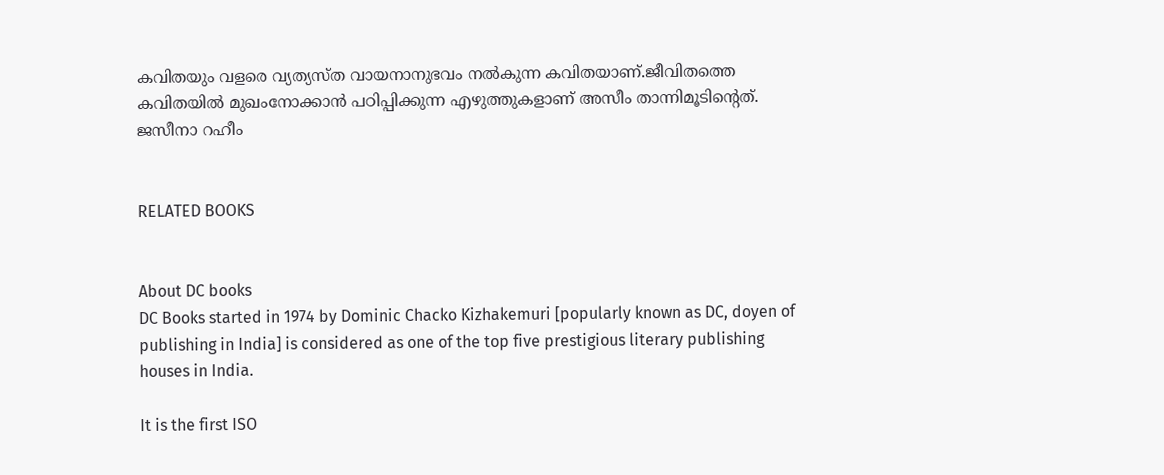കവിതയും വളരെ വ്യത്യസ്ത വായനാനുഭവം നൽകുന്ന കവിതയാണ്.ജീവിതത്തെ കവിതയിൽ മുഖംനോക്കാൻ പഠിപ്പിക്കുന്ന എഴുത്തുകളാണ് അസീം താന്നിമൂടിന്റെത്. ജസീനാ റഹീം


RELATED BOOKS


About DC books
DC Books started in 1974 by Dominic Chacko Kizhakemuri [popularly known as DC, doyen of publishing in India] is considered as one of the top five prestigious literary publishing houses in India.

It is the first ISO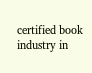certified book industry in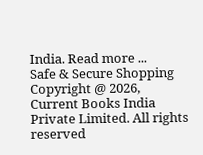India. Read more ...
Safe & Secure Shopping
Copyright @ 2026, Current Books India Private Limited. All rights reserved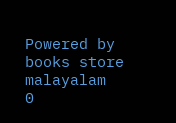Powered by books store malayalam
0